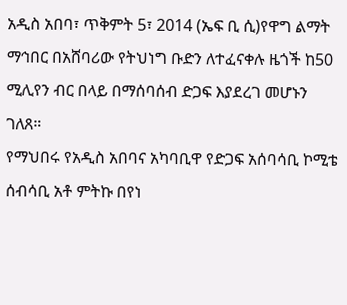አዲስ አበባ፣ ጥቅምት 5፣ 2014 (ኤፍ ቢ ሲ)የዋግ ልማት ማኅበር በአሸባሪው የትህነግ ቡድን ለተፈናቀሉ ዜጎች ከ50 ሚሊየን ብር በላይ በማሰባሰብ ድጋፍ እያደረገ መሆኑን ገለጸ።
የማህበሩ የአዲስ አበባና አካባቢዋ የድጋፍ አሰባሳቢ ኮሚቴ ሰብሳቢ አቶ ምትኩ በየነ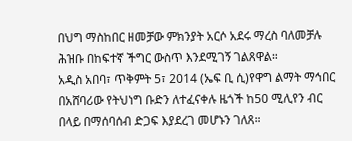በህግ ማስከበር ዘመቻው ምክንያት አርሶ አደሩ ማረስ ባለመቻሉ ሕዝቡ በከፍተኛ ችግር ውስጥ እንደሚገኝ ገልጸዋል።
አዲስ አበባ፣ ጥቅምት 5፣ 2014 (ኤፍ ቢ ሲ)የዋግ ልማት ማኅበር በአሸባሪው የትህነግ ቡድን ለተፈናቀሉ ዜጎች ከ50 ሚሊየን ብር በላይ በማሰባሰብ ድጋፍ እያደረገ መሆኑን ገለጸ።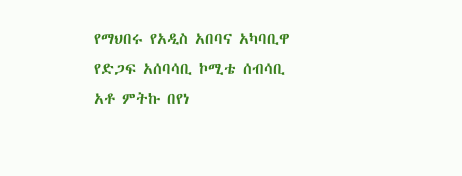የማህበሩ የአዲስ አበባና አካባቢዋ የድጋፍ አሰባሳቢ ኮሚቴ ሰብሳቢ አቶ ምትኩ በየነ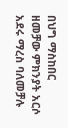በህግ ማስከበር ዘመቻው ምክንያት አርሶ አደሩ ማረስ ባለመቻሉ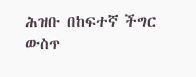ሕዝቡ በከፍተኛ ችግር ውስጥ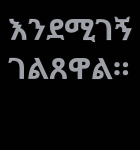እንደሚገኝ ገልጸዋል።